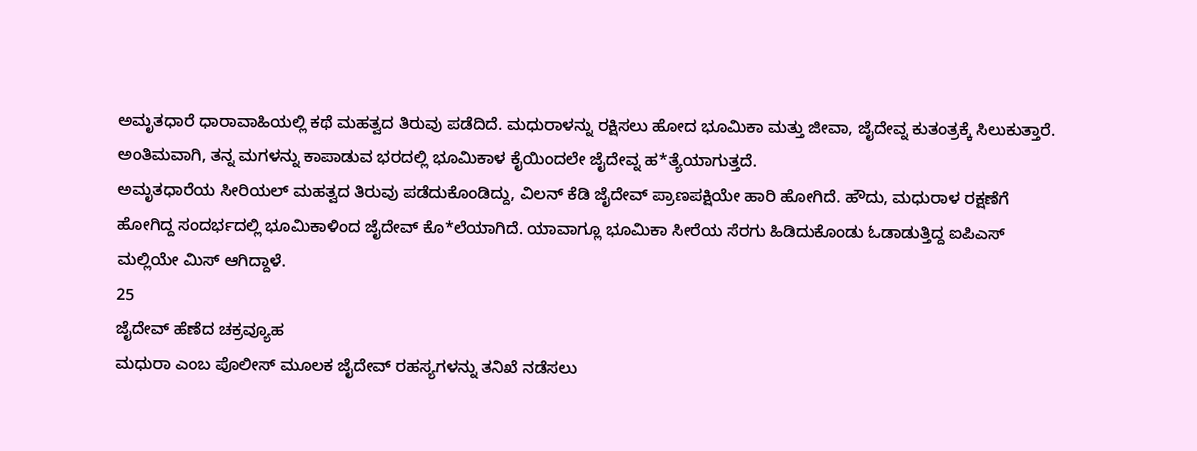ಅಮೃತಧಾರೆ ಧಾರಾವಾಹಿಯಲ್ಲಿ ಕಥೆ ಮಹತ್ವದ ತಿರುವು ಪಡೆದಿದೆ. ಮಧುರಾಳನ್ನು ರಕ್ಷಿಸಲು ಹೋದ ಭೂಮಿಕಾ ಮತ್ತು ಜೀವಾ, ಜೈದೇವ್ನ ಕುತಂತ್ರಕ್ಕೆ ಸಿಲುಕುತ್ತಾರೆ. ಅಂತಿಮವಾಗಿ, ತನ್ನ ಮಗಳನ್ನು ಕಾಪಾಡುವ ಭರದಲ್ಲಿ ಭೂಮಿಕಾಳ ಕೈಯಿಂದಲೇ ಜೈದೇವ್ನ ಹ*ತ್ಯೆಯಾಗುತ್ತದೆ.
ಅಮೃತಧಾರೆಯ ಸೀರಿಯಲ್ ಮಹತ್ವದ ತಿರುವು ಪಡೆದುಕೊಂಡಿದ್ದು, ವಿಲನ್ ಕೆಡಿ ಜೈದೇವ್ ಪ್ರಾಣಪಕ್ಷಿಯೇ ಹಾರಿ ಹೋಗಿದೆ. ಹೌದು, ಮಧುರಾಳ ರಕ್ಷಣೆಗೆ ಹೋಗಿದ್ದ ಸಂದರ್ಭದಲ್ಲಿ ಭೂಮಿಕಾಳಿಂದ ಜೈದೇವ್ ಕೊ*ಲೆಯಾಗಿದೆ. ಯಾವಾಗ್ಲೂ ಭೂಮಿಕಾ ಸೀರೆಯ ಸೆರಗು ಹಿಡಿದುಕೊಂಡು ಓಡಾಡುತ್ತಿದ್ದ ಐಪಿಎಸ್ ಮಲ್ಲಿಯೇ ಮಿಸ್ ಆಗಿದ್ದಾಳೆ.
25
ಜೈದೇವ್ ಹೆಣೆದ ಚಕ್ರವ್ಯೂಹ
ಮಧುರಾ ಎಂಬ ಪೊಲೀಸ್ ಮೂಲಕ ಜೈದೇವ್ ರಹಸ್ಯಗಳನ್ನು ತನಿಖೆ ನಡೆಸಲು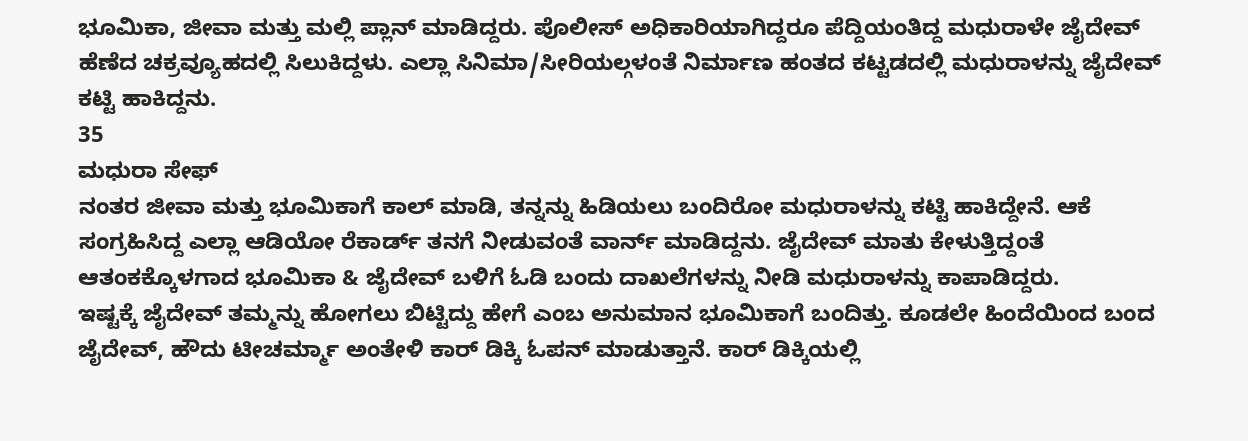ಭೂಮಿಕಾ, ಜೀವಾ ಮತ್ತು ಮಲ್ಲಿ ಪ್ಲಾನ್ ಮಾಡಿದ್ದರು. ಪೊಲೀಸ್ ಅಧಿಕಾರಿಯಾಗಿದ್ದರೂ ಪೆದ್ದಿಯಂತಿದ್ದ ಮಧುರಾಳೇ ಜೈದೇವ್ ಹೆಣೆದ ಚಕ್ರವ್ಯೂಹದಲ್ಲಿ ಸಿಲುಕಿದ್ದಳು. ಎಲ್ಲಾ ಸಿನಿಮಾ/ಸೀರಿಯಲ್ಗಳಂತೆ ನಿರ್ಮಾಣ ಹಂತದ ಕಟ್ಟಡದಲ್ಲಿ ಮಧುರಾಳನ್ನು ಜೈದೇವ್ ಕಟ್ಟಿ ಹಾಕಿದ್ದನು.
35
ಮಧುರಾ ಸೇಫ್
ನಂತರ ಜೀವಾ ಮತ್ತು ಭೂಮಿಕಾಗೆ ಕಾಲ್ ಮಾಡಿ, ತನ್ನನ್ನು ಹಿಡಿಯಲು ಬಂದಿರೋ ಮಧುರಾಳನ್ನು ಕಟ್ಟಿ ಹಾಕಿದ್ದೇನೆ. ಆಕೆ ಸಂಗ್ರಹಿಸಿದ್ದ ಎಲ್ಲಾ ಆಡಿಯೋ ರೆಕಾರ್ಡ್ ತನಗೆ ನೀಡುವಂತೆ ವಾರ್ನ್ ಮಾಡಿದ್ದನು. ಜೈದೇವ್ ಮಾತು ಕೇಳುತ್ತಿದ್ದಂತೆ ಆತಂಕಕ್ಕೊಳಗಾದ ಭೂಮಿಕಾ & ಜೈದೇವ್ ಬಳಿಗೆ ಓಡಿ ಬಂದು ದಾಖಲೆಗಳನ್ನು ನೀಡಿ ಮಧುರಾಳನ್ನು ಕಾಪಾಡಿದ್ದರು.
ಇಷ್ಟಕ್ಕೆ ಜೈದೇವ್ ತಮ್ಮನ್ನು ಹೋಗಲು ಬಿಟ್ಟಿದ್ದು ಹೇಗೆ ಎಂಬ ಅನುಮಾನ ಭೂಮಿಕಾಗೆ ಬಂದಿತ್ತು. ಕೂಡಲೇ ಹಿಂದೆಯಿಂದ ಬಂದ ಜೈದೇವ್, ಹೌದು ಟೀಚರ್ಮ್ಮಾ ಅಂತೇಳಿ ಕಾರ್ ಡಿಕ್ಕಿ ಓಪನ್ ಮಾಡುತ್ತಾನೆ. ಕಾರ್ ಡಿಕ್ಕಿಯಲ್ಲಿ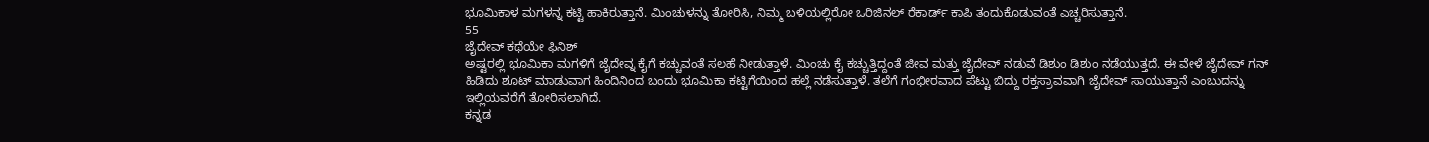ಭೂಮಿಕಾಳ ಮಗಳನ್ನ ಕಟ್ಟಿ ಹಾಕಿರುತ್ತಾನೆ. ಮಿಂಚುಳನ್ನು ತೋರಿಸಿ, ನಿಮ್ಮ ಬಳಿಯಲ್ಲಿರೋ ಒರಿಜಿನಲ್ ರೆಕಾರ್ಡ್ ಕಾಪಿ ತಂದುಕೊಡುವಂತೆ ಎಚ್ಚರಿಸುತ್ತಾನೆ.
55
ಜೈದೇವ್ ಕಥೆಯೇ ಫಿನಿಶ್
ಅಷ್ಟರಲ್ಲಿ ಭೂಮಿಕಾ ಮಗಳಿಗೆ ಜೈದೇವ್ನ ಕೈಗೆ ಕಚ್ಚುವಂತೆ ಸಲಹೆ ನೀಡುತ್ತಾಳೆ. ಮಿಂಚು ಕೈ ಕಚ್ಚುತ್ತಿದ್ದಂತೆ ಜೀವ ಮತ್ತು ಜೈದೇವ್ ನಡುವೆ ಡಿಶುಂ ಡಿಶುಂ ನಡೆಯುತ್ತದೆ. ಈ ವೇಳೆ ಜೈದೇವ್ ಗನ್ ಹಿಡಿದು ಶೂಟ್ ಮಾಡುವಾಗ ಹಿಂದಿನಿಂದ ಬಂದು ಭೂಮಿಕಾ ಕಟ್ಟಿಗೆಯಿಂದ ಹಲ್ಲೆ ನಡೆಸುತ್ತಾಳೆ. ತಲೆಗೆ ಗಂಭೀರವಾದ ಪೆಟ್ಟು ಬಿದ್ದು ರಕ್ತಸ್ರಾವವಾಗಿ ಜೈದೇವ್ ಸಾಯುತ್ತಾನೆ ಎಂಬುದನ್ನು ಇಲ್ಲಿಯವರೆಗೆ ತೋರಿಸಲಾಗಿದೆ.
ಕನ್ನಡ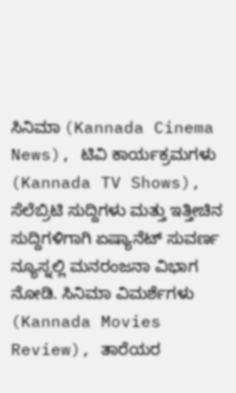ಸಿನಿಮಾ (Kannada Cinema News), ಟಿವಿ ಕಾರ್ಯಕ್ರಮಗಳು (Kannada TV Shows), ಸೆಲೆಬ್ರಿಟಿ ಸುದ್ದಿಗಳು ಮತ್ತು ಇತ್ತೀಚಿನ ಸುದ್ದಿಗಳಿಗಾಗಿ ಏಷ್ಯಾನೆಟ್ ಸುವರ್ಣ ನ್ಯೂಸ್ನಲ್ಲಿ ಮನರಂಜನಾ ವಿಭಾಗ ನೋಡಿ. ಸಿನಿಮಾ ವಿಮರ್ಶೆಗಳು (Kannada Movies Review), ತಾರೆಯರ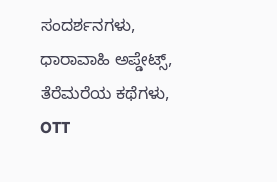ಸಂದರ್ಶನಗಳು, ಧಾರಾವಾಹಿ ಅಪ್ಡೇಟ್ಸ್, ತೆರೆಮರೆಯ ಕಥೆಗಳು, OTT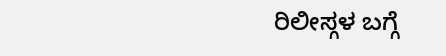ರಿಲೀಸ್ಗಳ ಬಗ್ಗೆ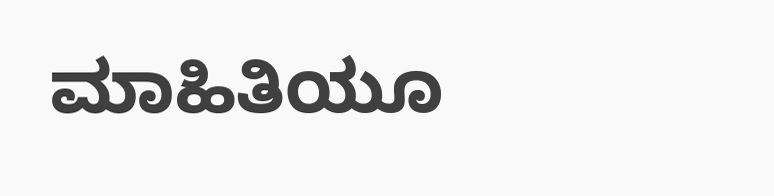ಮಾಹಿತಿಯೂ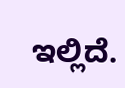ಇಲ್ಲಿದೆ.